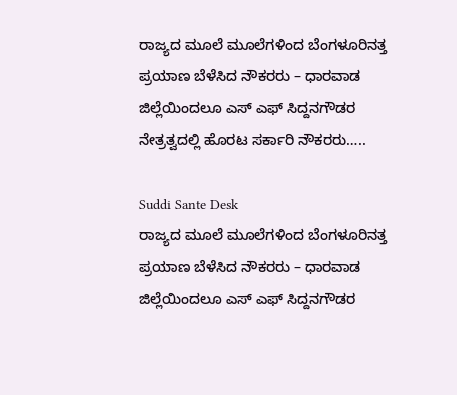ರಾಜ್ಯದ ಮೂಲೆ ಮೂಲೆಗಳಿಂದ ಬೆಂಗಳೂರಿನತ್ತ ಪ್ರಯಾಣ ಬೆಳೆಸಿದ ನೌಕರರು – ಧಾರವಾಡ ಜಿಲ್ಲೆಯಿಂದಲೂ ಎಸ್ ಎಫ್ ಸಿದ್ದನಗೌಡರ ನೇತ್ರತ್ವದಲ್ಲಿ ಹೊರಟ ಸರ್ಕಾರಿ ನೌಕರರು…..

Suddi Sante Desk
ರಾಜ್ಯದ ಮೂಲೆ ಮೂಲೆಗಳಿಂದ ಬೆಂಗಳೂರಿನತ್ತ ಪ್ರಯಾಣ ಬೆಳೆಸಿದ ನೌಕರರು – ಧಾರವಾಡ ಜಿಲ್ಲೆಯಿಂದಲೂ ಎಸ್ ಎಫ್ ಸಿದ್ದನಗೌಡರ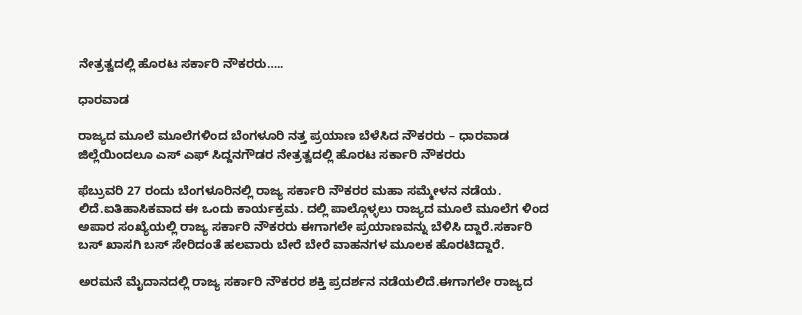ನೇತ್ರತ್ವದಲ್ಲಿ ಹೊರಟ ಸರ್ಕಾರಿ ನೌಕರರು…..

ಧಾರವಾಡ

ರಾಜ್ಯದ ಮೂಲೆ ಮೂಲೆಗಳಿಂದ ಬೆಂಗಳೂರಿ ನತ್ತ ಪ್ರಯಾಣ ಬೆಳೆಸಿದ ನೌಕರರು – ಧಾರವಾಡ ಜಿಲ್ಲೆಯಿಂದಲೂ ಎಸ್ ಎಫ್ ಸಿದ್ದನಗೌಡರ ನೇತ್ರತ್ವದಲ್ಲಿ ಹೊರಟ ಸರ್ಕಾರಿ ನೌಕರರು

ಫೆಬ್ರುವರಿ 27 ರಂದು ಬೆಂಗಳೂರಿನಲ್ಲಿ ರಾಜ್ಯ ಸರ್ಕಾರಿ ನೌಕರರ ಮಹಾ ಸಮ್ಮೇಳನ ನಡೆಯ. ಲಿದೆ.ಐತಿಹಾಸಿಕವಾದ ಈ ಒಂದು ಕಾರ್ಯಕ್ರಮ. ದಲ್ಲಿ ಪಾಲ್ಗೊಳ್ಳಲು ರಾಜ್ಯದ ಮೂಲೆ ಮೂಲೆಗ ಳಿಂದ ಅಪಾರ ಸಂಖ್ಯೆಯಲ್ಲಿ ರಾಜ್ಯ ಸರ್ಕಾರಿ ನೌಕರರು ಈಗಾಗಲೇ ಪ್ರಯಾಣವನ್ನು ಬೆಳಿಸಿ ದ್ದಾರೆ.ಸರ್ಕಾರಿ ಬಸ್ ಖಾಸಗಿ ಬಸ್ ಸೇರಿದಂತೆ ಹಲವಾರು ಬೇರೆ ಬೇರೆ ವಾಹನಗಳ ಮೂಲಕ ಹೊರಟಿದ್ದಾರೆ.

ಅರಮನೆ ಮೈದಾನದಲ್ಲಿ ರಾಜ್ಯ ಸರ್ಕಾರಿ ನೌಕರರ ಶಕ್ತಿ ಪ್ರದರ್ಶನ ನಡೆಯಲಿದೆ.ಈಗಾಗಲೇ ರಾಜ್ಯದ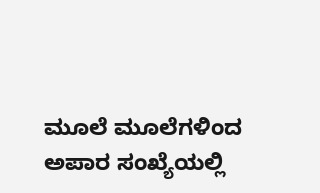ಮೂಲೆ ಮೂಲೆಗಳಿಂದ ಅಪಾರ ಸಂಖ್ಯೆಯಲ್ಲಿ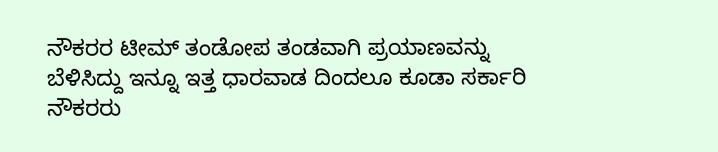ನೌಕರರ ಟೀಮ್ ತಂಡೋಪ ತಂಡವಾಗಿ ಪ್ರಯಾಣವನ್ನು ಬೆಳಿಸಿದ್ದು ಇನ್ನೂ ಇತ್ತ ಧಾರವಾಡ ದಿಂದಲೂ ಕೂಡಾ ಸರ್ಕಾರಿ ನೌಕರರು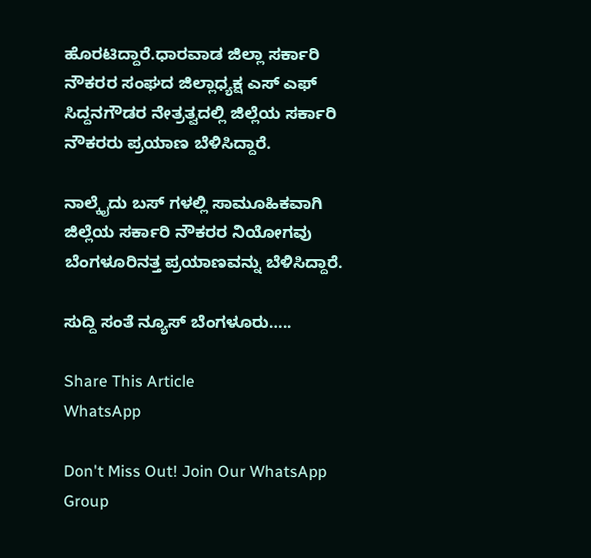ಹೊರಟಿದ್ದಾರೆ.ಧಾರವಾಡ ಜಿಲ್ಲಾ ಸರ್ಕಾರಿ ನೌಕರರ ಸಂಘದ ಜಿಲ್ಲಾಧ್ಯಕ್ಷ ಎಸ್ ಎಫ್ ಸಿದ್ದನಗೌಡರ ನೇತ್ರತ್ವದಲ್ಲಿ ಜಿಲ್ಲೆಯ ಸರ್ಕಾರಿ ನೌಕರರು ಪ್ರಯಾಣ ಬೆಳಿಸಿದ್ದಾರೆ.

ನಾಲ್ಕೈದು ಬಸ್ ಗಳಲ್ಲಿ ಸಾಮೂಹಿಕವಾಗಿ ಜಿಲ್ಲೆಯ ಸರ್ಕಾರಿ ನೌಕರರ ನಿಯೋಗವು ಬೆಂಗಳೂರಿನತ್ತ ಪ್ರಯಾಣವನ್ನು ಬೆಳಿಸಿದ್ದಾರೆ.

ಸುದ್ದಿ ಸಂತೆ ನ್ಯೂಸ್ ಬೆಂಗಳೂರು…..

Share This Article
WhatsApp

Don't Miss Out! Join Our WhatsApp Group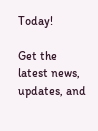Today!

Get the latest news, updates, and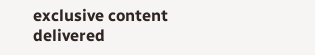exclusive content delivered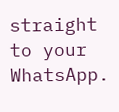straight to your WhatsApp.